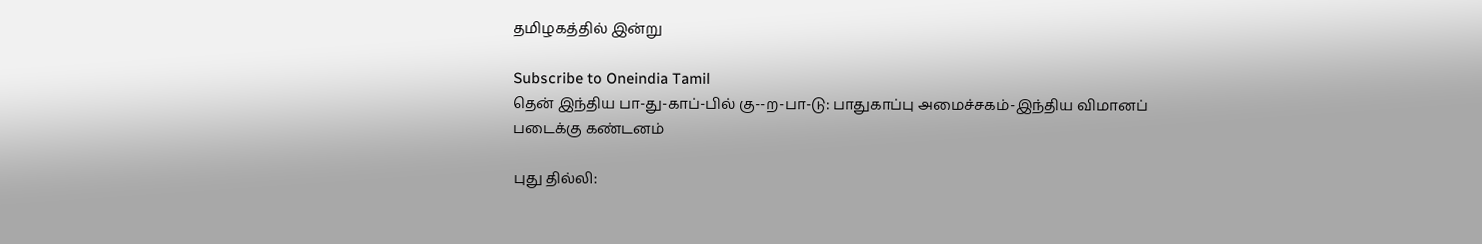தமிழகத்தில் இன்று

Subscribe to Oneindia Tamil
தென் இந்திய பா-து-காப்-பில் கு--ற-பா-டு: பாதுகாப்பு அமைச்சகம்-இந்திய விமானப் படைக்கு கண்டனம்

புது தில்லி: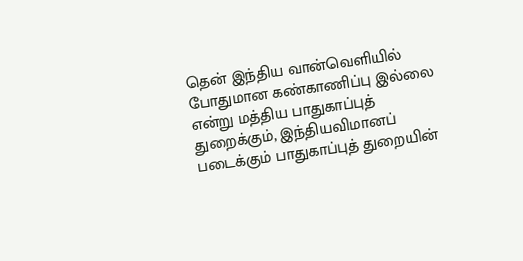தென் இந்திய வான்வெளியில் போதுமான கண்காணிப்பு இல்லை என்று மத்திய பாதுகாப்புத் துறைக்கும், இந்தியவிமானப் படைக்கும் பாதுகாப்புத் துறையின்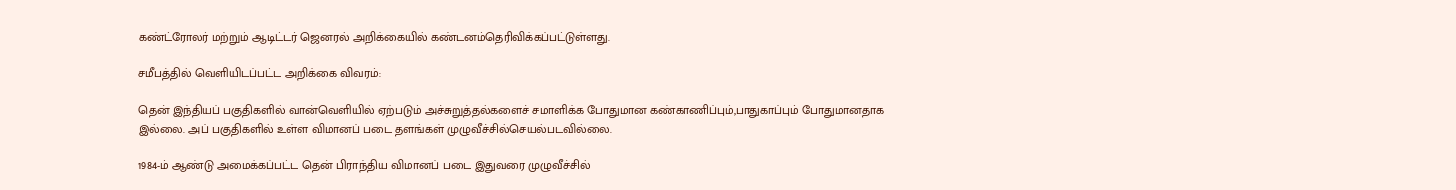கண்ட்ரோலர் மற்றும் ஆடிட்டர் ஜெனரல் அறிக்கையில் கண்டனம்தெரிவிக்கப்பட்டுள்ளது.

சமீபத்தில் வெளியிடப்பட்ட அறிக்கை விவரம்:

தென் இந்தியப் பகுதிகளில் வான்வெளியில் ஏற்படும் அச்சுறுத்தல்களைச் சமாளிக்க போதுமான கண்காணிப்பும்,பாதுகாப்பும் போதுமானதாக இல்லை. அப் பகுதிகளில் உள்ள விமானப் படை தளங்கள் முழுவீச்சில்செயல்படவில்லை.

1984-ம் ஆண்டு அமைக்கப்பட்ட தென் பிராந்திய விமானப் படை இதுவரை முழுவீச்சில்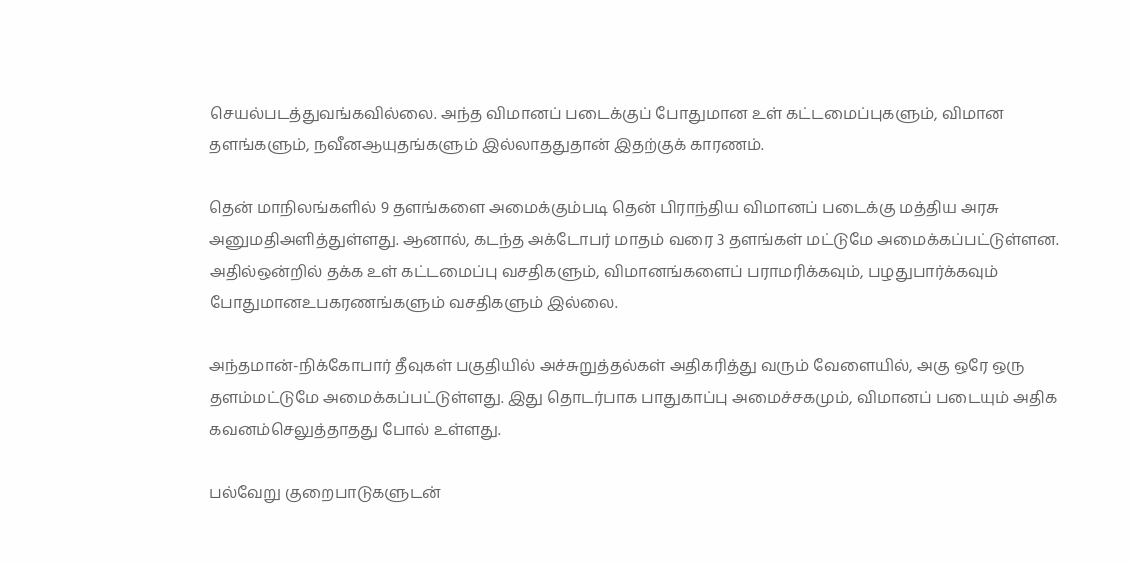செயல்படத்துவங்கவில்லை. அந்த விமானப் படைக்குப் போதுமான உள் கட்டமைப்புகளும், விமான தளங்களும், நவீனஆயுதங்களும் இல்லாததுதான் இதற்குக் காரணம்.

தென் மாநிலங்களில் 9 தளங்களை அமைக்கும்படி தென் பிராந்திய விமானப் படைக்கு மத்திய அரசு அனுமதிஅளித்துள்ளது. ஆனால், கடந்த அக்டோபர் மாதம் வரை 3 தளங்கள் மட்டுமே அமைக்கப்பட்டுள்ளன. அதில்ஒன்றில் தக்க உள் கட்டமைப்பு வசதிகளும், விமானங்களைப் பராமரிக்கவும், பழதுபார்க்கவும் போதுமானஉபகரணங்களும் வசதிகளும் இல்லை.

அந்தமான்-நிக்கோபார் தீவுகள் பகுதியில் அச்சுறுத்தல்கள் அதிகரித்து வரும் வேளையில், அகு ஒரே ஒரு தளம்மட்டுமே அமைக்கப்பட்டுள்ளது. இது தொடர்பாக பாதுகாப்பு அமைச்சகமும், விமானப் படையும் அதிக கவனம்செலுத்தாதது போல் உள்ளது.

பல்வேறு குறைபாடுகளுடன்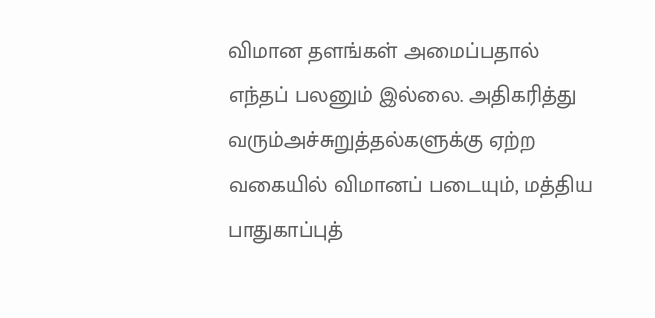விமான தளங்கள் அமைப்பதால் எந்தப் பலனும் இல்லை. அதிகரித்து வரும்அச்சுறுத்தல்களுக்கு ஏற்ற வகையில் விமானப் படையும், மத்திய பாதுகாப்புத்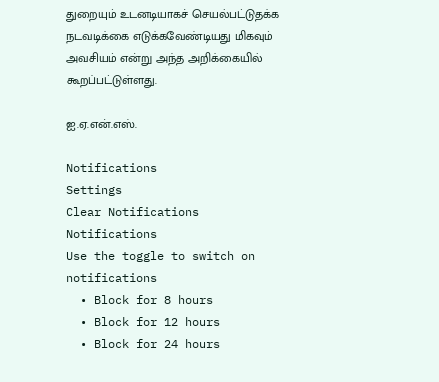துறையும் உடனடியாகச் செயல்பட்டுதக்க நடவடிக்கை எடுக்கவேண்டியது மிகவும் அவசியம் என்று அந்த அறிக்கையில் கூறப்பட்டுள்ளது.

ஐ.ஏ.என்.எஸ்.

Notifications
Settings
Clear Notifications
Notifications
Use the toggle to switch on notifications
  • Block for 8 hours
  • Block for 12 hours
  • Block for 24 hours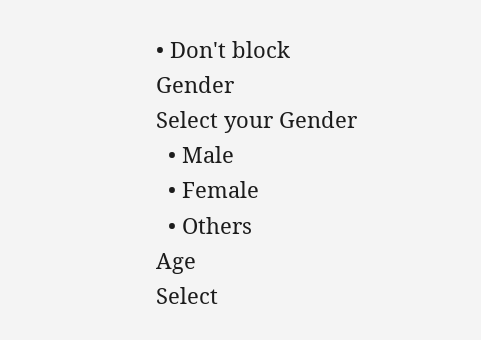• Don't block
Gender
Select your Gender
  • Male
  • Female
  • Others
Age
Select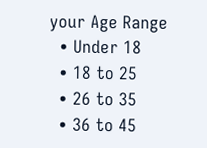your Age Range
  • Under 18
  • 18 to 25
  • 26 to 35
  • 36 to 45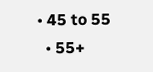• 45 to 55
  • 55+